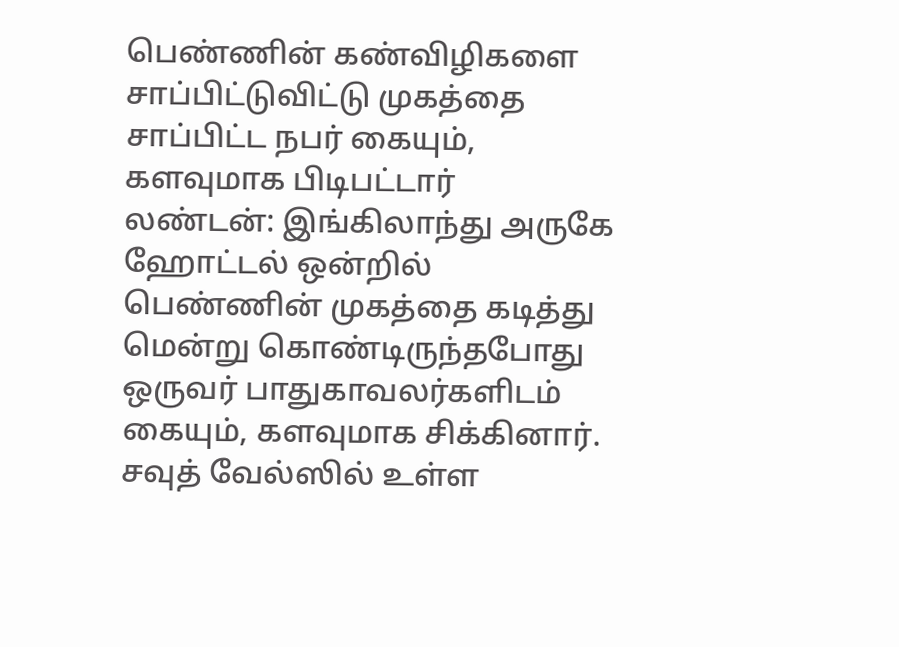பெண்ணின் கண்விழிகளை சாப்பிட்டுவிட்டு முகத்தை சாப்பிட்ட நபர் கையும், களவுமாக பிடிபட்டார்
லண்டன்: இங்கிலாந்து அருகே ஹோட்டல் ஒன்றில் பெண்ணின் முகத்தை கடித்து மென்று கொண்டிருந்தபோது ஒருவர் பாதுகாவலர்களிடம் கையும், களவுமாக சிக்கினார்.
சவுத் வேல்ஸில் உள்ள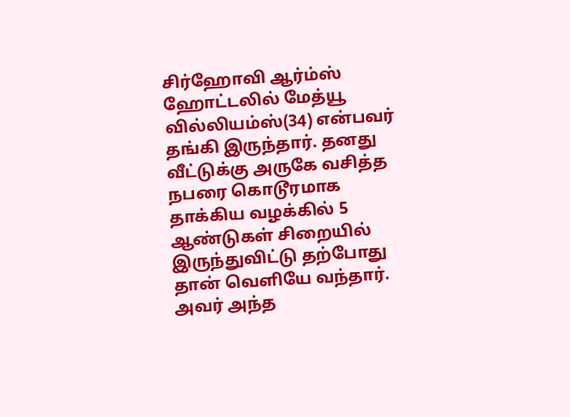சிர்ஹோவி ஆர்ம்ஸ் ஹோட்டலில் மேத்யூ வில்லியம்ஸ்(34) என்பவர் தங்கி இருந்தார். தனது வீட்டுக்கு அருகே வசித்த நபரை கொடூரமாக தாக்கிய வழக்கில் 5 ஆண்டுகள் சிறையில் இருந்துவிட்டு தற்போது தான் வெளியே வந்தார். அவர் அந்த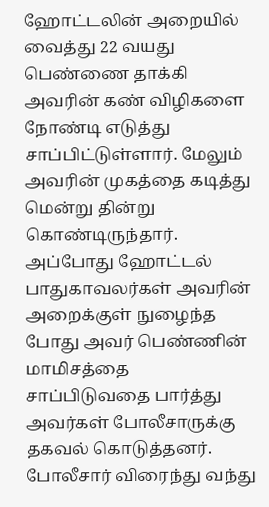ஹோட்டலின் அறையில் வைத்து 22 வயது பெண்ணை தாக்கி அவரின் கண் விழிகளை நோண்டி எடுத்து சாப்பிட்டுள்ளார். மேலும் அவரின் முகத்தை கடித்து மென்று தின்று கொண்டிருந்தார். அப்போது ஹோட்டல் பாதுகாவலர்கள் அவரின் அறைக்குள் நுழைந்த போது அவர் பெண்ணின் மாமிசத்தை சாப்பிடுவதை பார்த்து அவர்கள் போலீசாருக்கு தகவல் கொடுத்தனர்.
போலீசார் விரைந்து வந்து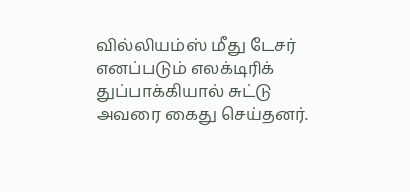வில்லியம்ஸ் மீது டேசர் எனப்படும் எலக்டிரிக் துப்பாக்கியால் சுட்டு அவரை கைது செய்தனர்.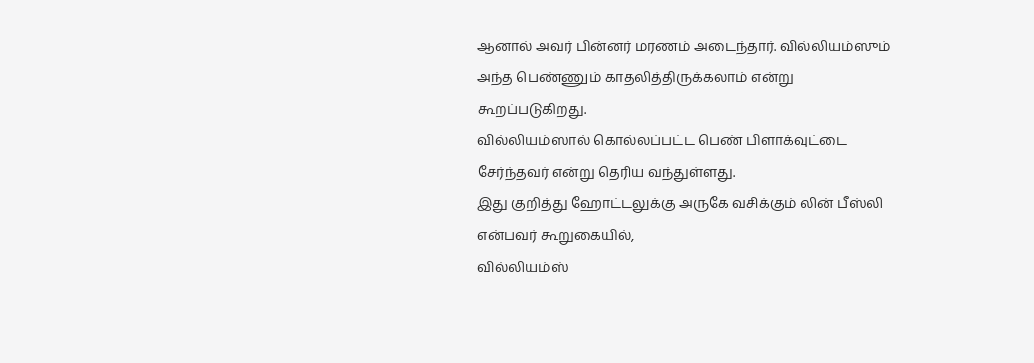ஆனால் அவர் பின்னர் மரணம் அடைந்தார். வில்லியம்ஸும் அந்த பெண்ணும் காதலித்திருக்கலாம் என்று கூறப்படுகிறது.
வில்லியம்ஸால் கொல்லப்பட்ட பெண் பிளாக்வுட்டை சேர்ந்தவர் என்று தெரிய வந்துள்ளது.
இது குறித்து ஹோட்டலுக்கு அருகே வசிக்கும் லின் பீஸ்லி என்பவர் கூறுகையில்,
வில்லியம்ஸ்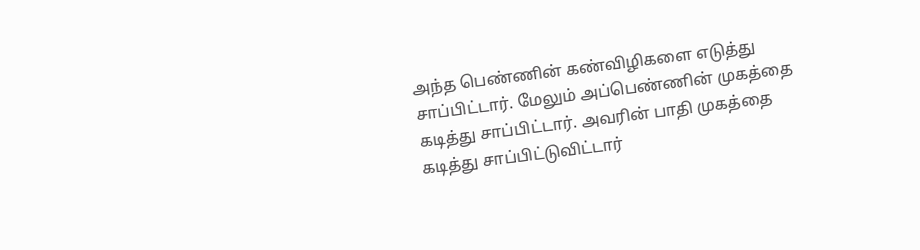அந்த பெண்ணின் கண்விழிகளை எடுத்து சாப்பிட்டார். மேலும் அப்பெண்ணின் முகத்தை கடித்து சாப்பிட்டார். அவரின் பாதி முகத்தை கடித்து சாப்பிட்டுவிட்டார்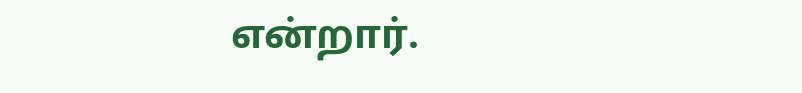என்றார்.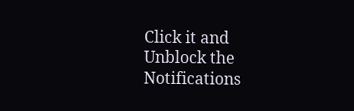Click it and Unblock the Notifications